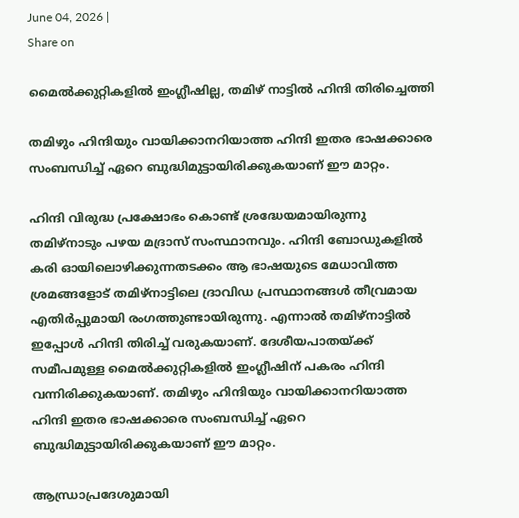June 04, 2026 |
Share on

മൈല്‍ക്കുറ്റികളില്‍ ഇംഗ്ലീഷില്ല, തമിഴ് നാട്ടില്‍ ഹിന്ദി തിരിച്ചെത്തി

തമിഴും ഹിന്ദിയും വായിക്കാനറിയാത്ത ഹിന്ദി ഇതര ഭാഷക്കാരെ സംബന്ധിച്ച് ഏറെ ബുദ്ധിമുട്ടായിരിക്കുകയാണ് ഈ മാറ്റം.

ഹിന്ദി വിരുദ്ധ പ്രക്ഷോഭം കൊണ്ട് ശ്രദ്ധേയമായിരുന്നു തമിഴ്‌നാടും പഴയ മദ്രാസ് സംസ്ഥാനവും. ഹിന്ദി ബോഡുകളില്‍ കരി ഓയിലൊഴിക്കുന്നതടക്കം ആ ഭാഷയുടെ മേധാവിത്ത ശ്രമങ്ങളോട് തമിഴ്‌നാട്ടിലെ ദ്രാവിഡ പ്രസ്ഥാനങ്ങള്‍ തീവ്രമായ എതിര്‍പ്പുമായി രംഗത്തുണ്ടായിരുന്നു. എന്നാല്‍ തമിഴ്‌നാട്ടില്‍ ഇപ്പോള്‍ ഹിന്ദി തിരിച്ച് വരുകയാണ്. ദേശീയപാതയ്ക്ക് സമീപമുള്ള മൈല്‍ക്കുറ്റികളില്‍ ഇംഗ്ലീഷിന് പകരം ഹിന്ദി വന്നിരിക്കുകയാണ്. തമിഴും ഹിന്ദിയും വായിക്കാനറിയാത്ത ഹിന്ദി ഇതര ഭാഷക്കാരെ സംബന്ധിച്ച് ഏറെ ബുദ്ധിമുട്ടായിരിക്കുകയാണ് ഈ മാറ്റം.

ആന്ധ്രാപ്രദേശുമായി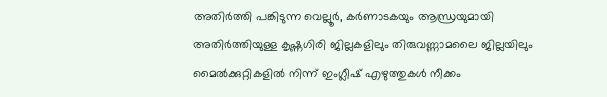അതിര്‍ത്തി പങ്കിടുന്ന വെല്ലൂര്‍, കര്‍ണാടകയും ആന്ധ്രയുമായി അതിര്‍ത്തിയുള്ള കൃഷ്ണഗിരി ജില്ലകളിലും തിരുവണ്ണാമലൈ ജില്ലയിലും മൈല്‍ക്കുറ്റികളില്‍ നിന്ന് ഇംഗ്ലീഷ് എഴുത്തുകള്‍ നീക്കം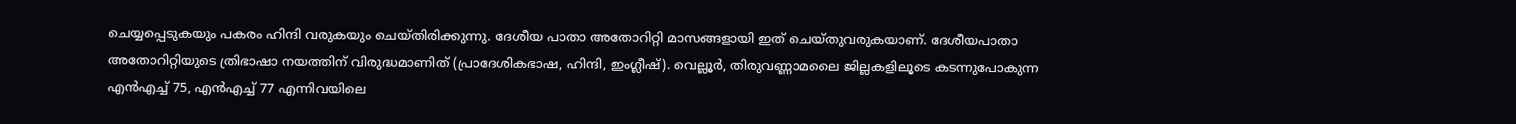ചെയ്യപ്പെടുകയും പകരം ഹിന്ദി വരുകയും ചെയ്തിരിക്കുന്നു. ദേശീയ പാതാ അതോറിറ്റി മാസങ്ങളായി ഇത് ചെയ്തുവരുകയാണ്. ദേശീയപാതാ അതോറിറ്റിയുടെ ത്രിഭാഷാ നയത്തിന് വിരുദ്ധമാണിത് (പ്രാദേശികഭാഷ, ഹിന്ദി, ഇംഗ്ലീഷ്). വെല്ലൂര്‍, തിരുവണ്ണാമലൈ ജില്ലകളിലൂടെ കടന്നുപോകുന്ന എന്‍എച്ച് 75, എന്‍എച്ച് 77 എന്നിവയിലെ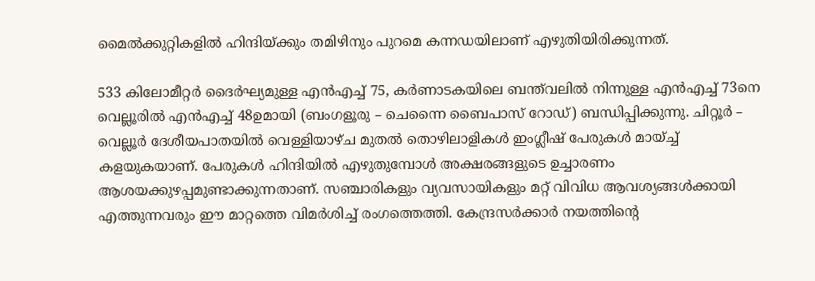മൈല്‍ക്കുറ്റികളില്‍ ഹിന്ദിയ്ക്കും തമിഴിനും പുറമെ കന്നഡയിലാണ് എഴുതിയിരിക്കുന്നത്.

533 കിലോമീറ്റര്‍ ദൈര്‍ഘ്യമുള്ള എന്‍എച്ച് 75, കര്‍ണാടകയിലെ ബന്ത്‌വലില്‍ നിന്നുള്ള എന്‍എച്ച് 73നെ വെല്ലൂരില്‍ എന്‍എച്ച് 48ഉമായി (ബംഗളൂരു – ചെന്നൈ ബൈപാസ് റോഡ്) ബന്ധിപ്പിക്കുന്നു. ചിറ്റൂര്‍ – വെല്ലൂര്‍ ദേശീയപാതയില്‍ വെള്ളിയാഴ്ച മുതല്‍ തൊഴിലാളികള്‍ ഇംഗ്ലീഷ് പേരുകള്‍ മായ്ച്ച് കളയുകയാണ്. പേരുകള്‍ ഹിന്ദിയില്‍ എഴുതുമ്പോള്‍ അക്ഷരങ്ങളുടെ ഉച്ചാരണം ആശയക്കുഴപ്പമുണ്ടാക്കുന്നതാണ്. സഞ്ചാരികളും വ്യവസായികളും മറ്റ് വിവിധ ആവശ്യങ്ങള്‍ക്കായി എത്തുന്നവരും ഈ മാറ്റത്തെ വിമര്‍ശിച്ച് രംഗത്തെത്തി. കേന്ദ്രസര്‍ക്കാര്‍ നയത്തിന്റെ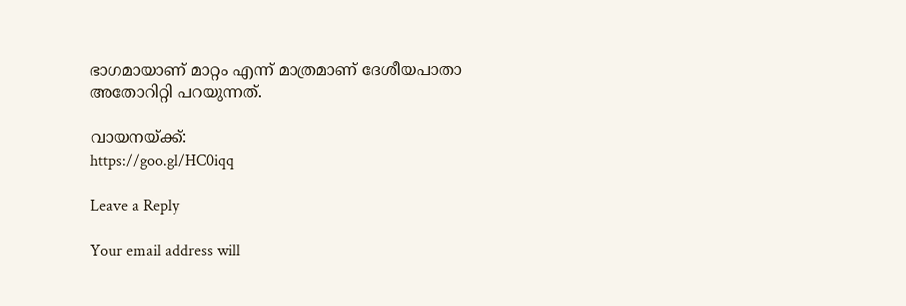ഭാഗമായാണ് മാറ്റം എന്ന് മാത്രമാണ് ദേശീയപാതാ അതോറിറ്റി പറയുന്നത്.

വായനയ്ക്ക്:
https://goo.gl/HC0iqq

Leave a Reply

Your email address will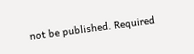not be published. Required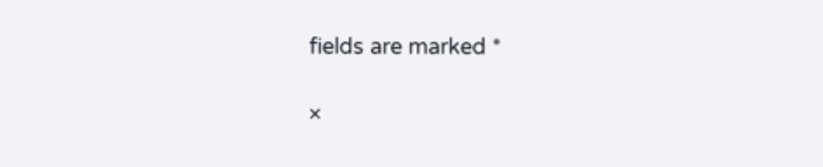fields are marked *

×